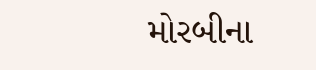મોરબીના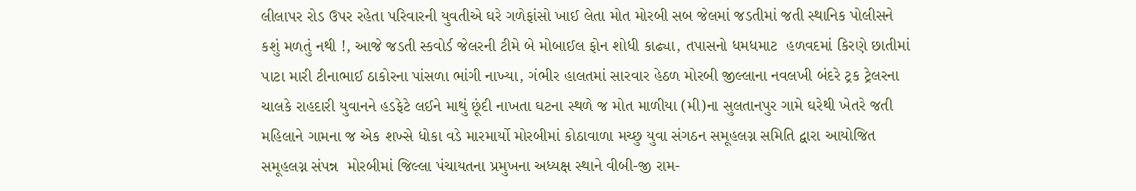લીલાપર રોડ ઉપર રહેતા પરિવારની યુવતીએ ઘરે ગળેફાંસો ખાઈ લેતા મોત મોરબી સબ જેલમાં જડતીમાં જતી સ્થાનિક પોલીસને કશું મળતું નથી !, આજે જડતી સ્કવોર્ડ જેલરની ટીમે બે મોબાઈલ ફોન શોધી કાઢ્યા, તપાસનો ધમધમાટ  હળવદમાં કિરણે છાતીમાં પાટા મારી ટીનાભાઈ ઠાકોરના પાંસળા ભાંગી નાખ્યા, ગંભીર હાલતમાં સારવાર હેઠળ મોરબી જીલ્લાના નવલખી બંદરે ટ્રક ટ્રેલરના ચાલકે રાહદારી યુવાનને હડફેટે લઈને માથું છૂંદી નાખતા ઘટના સ્થળે જ મોત માળીયા (મી)ના સુલતાનપુર ગામે ઘરેથી ખેતરે જતી મહિલાને ગામના જ એક શખ્સે ધોકા વડે મારમાર્યો મોરબીમાં કોઠાવાળા મચ્છુ યુવા સંગઠન સમૂહલગ્ન સમિતિ દ્વારા આયોજિત સમૂહલગ્ન સંપન્ન  મોરબીમાં જિલ્લા પંચાયતના પ્રમુખના અધ્યક્ષ સ્થાને વીબી-જી રામ-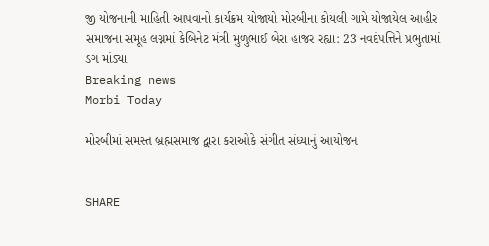જી યોજનાની માહિતી આપવાનો કાર્યક્રમ યોજાયો મોરબીના કોયલી ગામે યોજાયેલ આહીર સમાજના સમૂહ લગ્નમાં કેબિનેટ મંત્રી મુળુભાઈ બેરા હાજર રહ્યા: 23 નવદંપત્તિને પ્રભુતામાં ડગ માંડ્યા
Breaking news
Morbi Today

મોરબીમાં સમસ્ત બ્રહ્મસમાજ દ્વારા કરાઓકે સંગીત સંધ્યાનું આયોજન


SHARE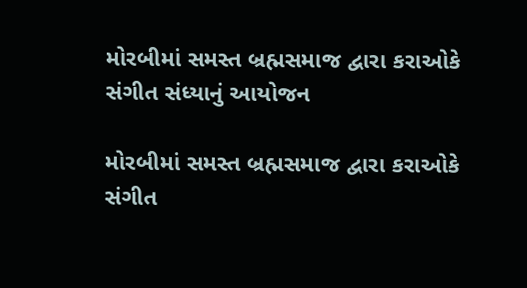મોરબીમાં સમસ્ત બ્રહ્મસમાજ દ્વારા કરાઓકે સંગીત સંધ્યાનું આયોજન

મોરબીમાં સમસ્ત બ્રહ્મસમાજ દ્વારા કરાઓકે સંગીત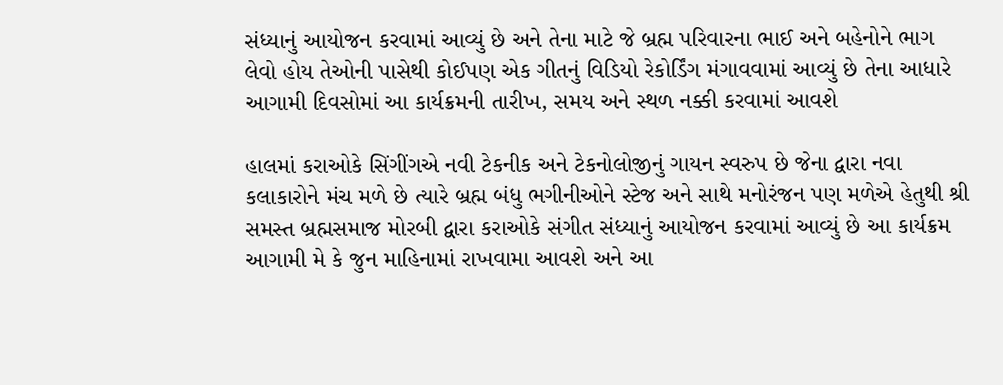સંધ્યાનું આયોજન કરવામાં આવ્યું છે અને તેના માટે જે બ્રહ્મ પરિવારના ભાઈ અને બહેનોને ભાગ લેવો હોય તેઓની પાસેથી કોઈપણ એક ગીતનું વિડિયો રેકોર્ડિંગ મંગાવવામાં આવ્યું છે તેના આધારે આગામી દિવસોમાં આ કાર્યક્રમની તારીખ, સમય અને સ્થળ નક્કી કરવામાં આવશે

હાલમાં કરાઓકે સિંગીંગએ નવી ટેકનીક અને ટેકનોલોજીનું ગાયન સ્વરુપ છે જેના દ્વારા નવા કલાકારોને મંચ મળે છે ત્યારે બ્રહ્મ બંધુ ભગીનીઓને સ્ટેજ અને સાથે મનોરંજન પણ મળેએ હેતુથી શ્રી સમસ્ત બ્રહ્મસમાજ મોરબી દ્વારા કરાઓકે સંગીત સંધ્યાનું આયોજન કરવામાં આવ્યું છે આ કાર્યક્રમ આગામી મે કે જુન માહિનામાં રાખવામા આવશે અને આ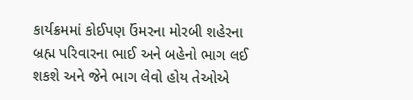કાર્યક્રમમાં કોઈપણ ઉંમરના મોરબી શહેરના બ્રહ્મ પરિવારના ભાઈ અને બહેનો ભાગ લઈ શકશે અને જેને ભાગ લેવો હોય તેઓએ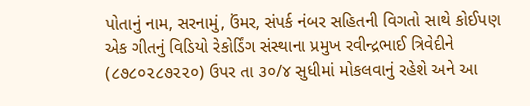પોતાનું નામ, સરનામું, ઉંમર, સંપર્ક નંબર સહિતની વિગતો સાથે કોઈપણ એક ગીતનું વિડિયો રેકોર્ડિંગ સંસ્થાના પ્રમુખ રવીન્દ્રભાઈ ત્રિવેદીને (૮૭૮૦૨૮૭૨૨૦) ઉપર તા ૩૦/૪ સુધીમાં મોકલવાનું રહેશે અને આ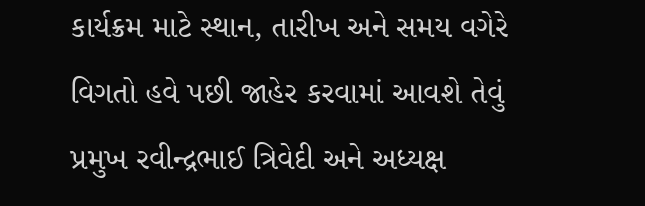કાર્યક્રમ માટે સ્થાન, તારીખ અને સમય વગેરે વિગતો હવે પછી જાહેર કરવામાં આવશે તેવું પ્રમુખ રવીન્દ્રભાઈ ત્રિવેદી અને અધ્યક્ષ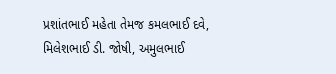પ્રશાંતભાઈ મહેતા તેમજ કમલભાઈ દવે, મિલેશભાઈ ડી. જોષી, અમુલભાઈ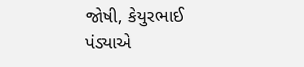જોષી, કેયુરભાઈ પંડ્યાએ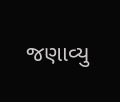જણાવ્યુ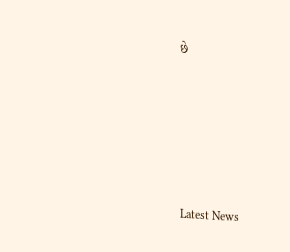છે






Latest News